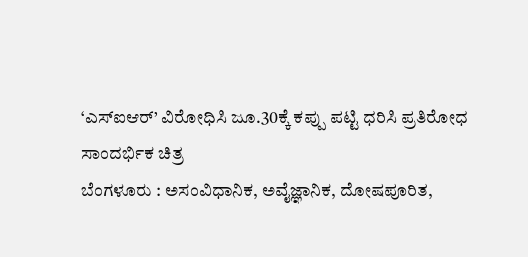‘ಎಸ್ಐಆರ್’ ವಿರೋಧಿಸಿ ಜೂ.30ಕ್ಕೆ ಕಪ್ಪು ಪಟ್ಟಿ ಧರಿಸಿ ಪ್ರತಿರೋಧ
ಸಾಂದರ್ಭಿಕ ಚಿತ್ರ
ಬೆಂಗಳೂರು : ಅಸಂವಿಧಾನಿಕ, ಅವೈಜ್ಞಾನಿಕ, ದೋಷಪೂರಿತ,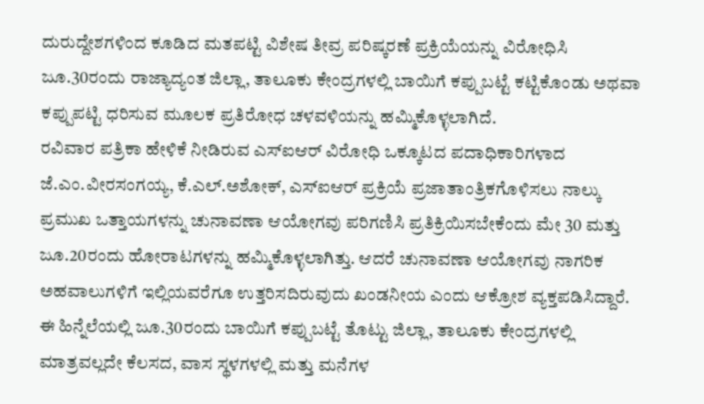ದುರುದ್ದೇಶಗಳಿಂದ ಕೂಡಿದ ಮತಪಟ್ಟಿ ವಿಶೇಷ ತೀವ್ರ ಪರಿಷ್ಕರಣೆ ಪ್ರಕ್ರಿಯೆಯನ್ನು ವಿರೋಧಿಸಿ ಜೂ.30ರಂದು ರಾಜ್ಯಾದ್ಯಂತ ಜಿಲ್ಲಾ, ತಾಲೂಕು ಕೇಂದ್ರಗಳಲ್ಲಿ ಬಾಯಿಗೆ ಕಪ್ಪುಬಟ್ಟೆ ಕಟ್ಟಿಕೊಂಡು ಅಥವಾ ಕಪ್ಪುಪಟ್ಟಿ ಧರಿಸುವ ಮೂಲಕ ಪ್ರತಿರೋಧ ಚಳವಳಿಯನ್ನು ಹಮ್ಮಿಕೊಳ್ಳಲಾಗಿದೆ.
ರವಿವಾರ ಪತ್ರಿಕಾ ಹೇಳಿಕೆ ನೀಡಿರುವ ಎಸ್ಐಆರ್ ವಿರೋಧಿ ಒಕ್ಕೂಟದ ಪದಾಧಿಕಾರಿಗಳಾದ ಜೆ.ಎಂ.ವೀರಸಂಗಯ್ಯ, ಕೆ.ಎಲ್.ಅಶೋಕ್, ಎಸ್ಐಆರ್ ಪ್ರಕ್ರಿಯೆ ಪ್ರಜಾತಾಂತ್ರಿಕಗೊಳಿಸಲು ನಾಲ್ಕು ಪ್ರಮುಖ ಒತ್ತಾಯಗಳನ್ನು ಚುನಾವಣಾ ಆಯೋಗವು ಪರಿಗಣಿಸಿ ಪ್ರತಿಕ್ರಿಯಿಸಬೇಕೆಂದು ಮೇ 30 ಮತ್ತು ಜೂ.20ರಂದು ಹೋರಾಟಗಳನ್ನು ಹಮ್ಮಿಕೊಳ್ಳಲಾಗಿತ್ತು. ಆದರೆ ಚುನಾವಣಾ ಆಯೋಗವು ನಾಗರಿಕ ಅಹವಾಲುಗಳಿಗೆ ಇಲ್ಲಿಯವರೆಗೂ ಉತ್ತರಿಸದಿರುವುದು ಖಂಡನೀಯ ಎಂದು ಆಕ್ರೋಶ ವ್ಯಕ್ತಪಡಿಸಿದ್ದಾರೆ.
ಈ ಹಿನ್ನೆಲೆಯಲ್ಲಿ ಜೂ.30ರಂದು ಬಾಯಿಗೆ ಕಪ್ಪುಬಟ್ಟೆ ತೊಟ್ಟು ಜಿಲ್ಲಾ, ತಾಲೂಕು ಕೇಂದ್ರಗಳಲ್ಲಿ ಮಾತ್ರವಲ್ಲದೇ ಕೆಲಸದ, ವಾಸ ಸ್ಥಳಗಳಲ್ಲಿ ಮತ್ತು ಮನೆಗಳ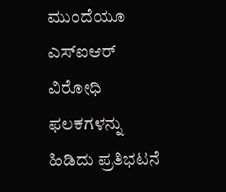ಮುಂದೆಯೂ ಎಸ್ಐಆರ್ ವಿರೋಧಿ ಫಲಕಗಳನ್ನು ಹಿಡಿದು ಪ್ರತಿಭಟನೆ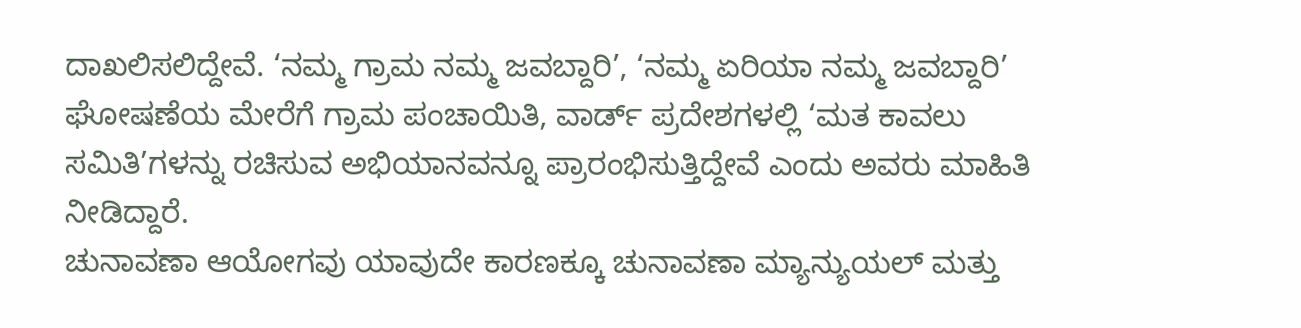ದಾಖಲಿಸಲಿದ್ದೇವೆ. ‘ನಮ್ಮ ಗ್ರಾಮ ನಮ್ಮ ಜವಬ್ದಾರಿ’, ‘ನಮ್ಮ ಏರಿಯಾ ನಮ್ಮ ಜವಬ್ದಾರಿ’ ಘೋಷಣೆಯ ಮೇರೆಗೆ ಗ್ರಾಮ ಪಂಚಾಯಿತಿ, ವಾರ್ಡ್ ಪ್ರದೇಶಗಳಲ್ಲಿ ‘ಮತ ಕಾವಲು ಸಮಿತಿ’ಗಳನ್ನು ರಚಿಸುವ ಅಭಿಯಾನವನ್ನೂ ಪ್ರಾರಂಭಿಸುತ್ತಿದ್ದೇವೆ ಎಂದು ಅವರು ಮಾಹಿತಿ ನೀಡಿದ್ದಾರೆ.
ಚುನಾವಣಾ ಆಯೋಗವು ಯಾವುದೇ ಕಾರಣಕ್ಕೂ ಚುನಾವಣಾ ಮ್ಯಾನ್ಯುಯಲ್ ಮತ್ತು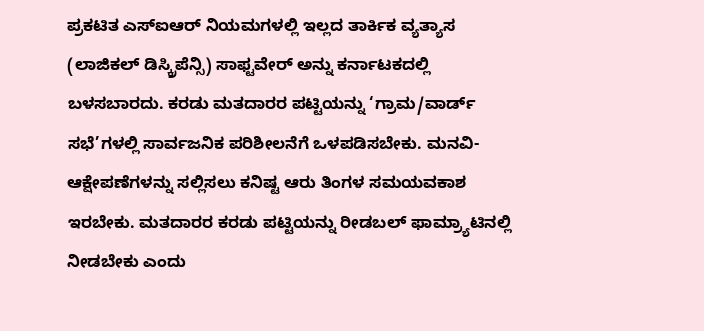ಪ್ರಕಟಿತ ಎಸ್ಐಆರ್ ನಿಯಮಗಳಲ್ಲಿ ಇಲ್ಲದ ತಾರ್ಕಿಕ ವ್ಯತ್ಯಾಸ (ಲಾಜಿಕಲ್ ಡಿಸ್ಕ್ರಿಪೆನ್ಸಿ) ಸಾಫ್ಟವೇರ್ ಅನ್ನು ಕರ್ನಾಟಕದಲ್ಲಿ ಬಳಸಬಾರದು. ಕರಡು ಮತದಾರರ ಪಟ್ಟಿಯನ್ನು ‘ಗ್ರಾಮ/ವಾರ್ಡ್ ಸಭೆ’ಗಳಲ್ಲಿ ಸಾರ್ವಜನಿಕ ಪರಿಶೀಲನೆಗೆ ಒಳಪಡಿಸಬೇಕು. ಮನವಿ-ಆಕ್ಷೇಪಣೆಗಳನ್ನು ಸಲ್ಲಿಸಲು ಕನಿಷ್ಟ ಆರು ತಿಂಗಳ ಸಮಯವಕಾಶ ಇರಬೇಕು. ಮತದಾರರ ಕರಡು ಪಟ್ಟಿಯನ್ನು ರೀಡಬಲ್ ಫಾಮ್ರ್ಯಾಟಿನಲ್ಲಿ ನೀಡಬೇಕು ಎಂದು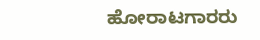ಹೋರಾಟಗಾರರು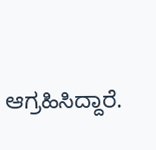ಆಗ್ರಹಿಸಿದ್ದಾರೆ.